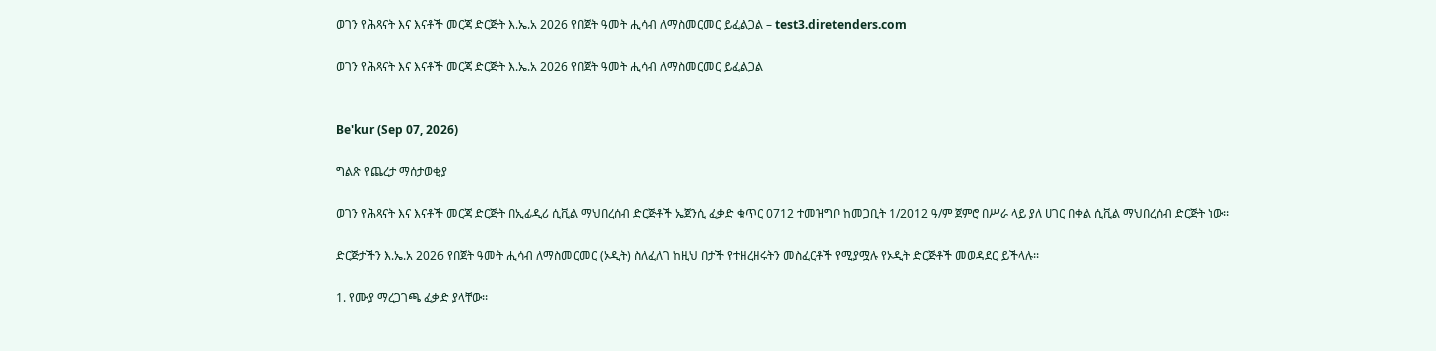ወገን የሕጻናት እና እናቶች መርጃ ድርጅት እ.ኤ.አ 2026 የበጀት ዓመት ሒሳብ ለማስመርመር ይፈልጋል – test3.diretenders.com

ወገን የሕጻናት እና እናቶች መርጃ ድርጅት እ.ኤ.አ 2026 የበጀት ዓመት ሒሳብ ለማስመርመር ይፈልጋል


Be'kur (Sep 07, 2026)

ግልጽ የጨረታ ማሰታወቂያ

ወገን የሕጻናት እና እናቶች መርጃ ድርጅት በኢፊዲሪ ሲቪል ማህበረሰብ ድርጅቶች ኤጀንሲ ፈቃድ ቁጥር 0712 ተመዝግቦ ከመጋቢት 1/2012 ዓ/ም ጀምሮ በሥራ ላይ ያለ ሀገር በቀል ሲቪል ማህበረሰብ ድርጅት ነው፡፡

ድርጅታችን እ.ኤ.አ 2026 የበጀት ዓመት ሒሳብ ለማስመርመር (ኦዲት) ስለፈለገ ከዚህ በታች የተዘረዘሩትን መስፈርቶች የሚያሟሉ የኦዲት ድርጅቶች መወዳደር ይችላሉ፡፡

1. የሙያ ማረጋገጫ ፈቃድ ያላቸው፡፡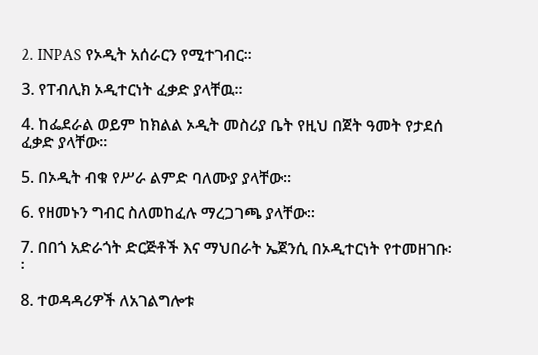2. INPAS የኦዲት አሰራርን የሚተገብር፡፡

3. የፐብሊክ ኦዲተርነት ፈቃድ ያላቸዉ፡፡

4. ከፌደራል ወይም ከክልል ኦዲት መስሪያ ቤት የዚህ በጀት ዓመት የታደሰ ፈቃድ ያላቸው፡፡

5. በኦዲት ብቁ የሥራ ልምድ ባለሙያ ያላቸው፡፡

6. የዘመኑን ግብር ስለመከፈሉ ማረጋገጫ ያላቸው፡፡

7. በበጎ አድራጎት ድርጅቶች እና ማህበራት ኤጀንሲ በኦዲተርነት የተመዘገቡ፡፡

8. ተወዳዳሪዎች ለአገልግሎቱ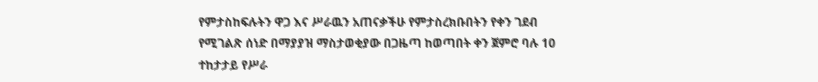የምታስከፍሉትን ዋጋ እና ሥራዉን አጠናቃችሁ የምታስረክቡበትን የቀን ገደብ የሚገልጽ ሰነድ በማያያዝ ማስታወቂያው በጋዜጣ ከወጣበት ቀን ጀምሮ ባሉ 10 ተከታታይ የሥራ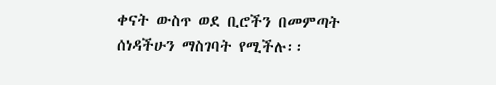ቀናት ውስጥ ወደ ቢሮችን በመምጣት ሰነዳችሁን ማስገባት የሚችሉ፡፡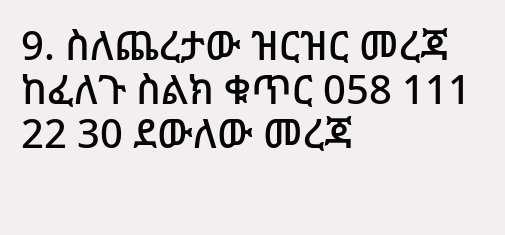9. ስለጨረታው ዝርዝር መረጃ ከፈለጉ ስልክ ቁጥር 058 111 22 30 ደውለው መረጃ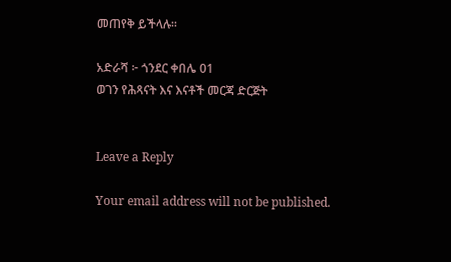መጠየቅ ይችላሉ፡፡

አድራሻ ፦ ጎንደር ቀበሌ 01
ወገን የሕጻናት እና እናቶች መርጃ ድርጅት


Leave a Reply

Your email address will not be published.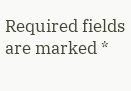Required fields are marked *